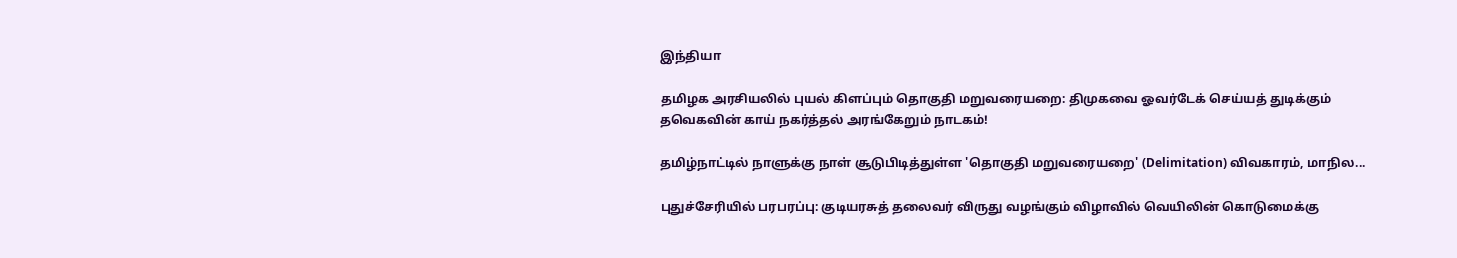இந்தியா

தமிழக அரசியலில் புயல் கிளப்பும் தொகுதி மறுவரையறை: திமுகவை ஓவர்டேக் செய்யத் துடிக்கும் தவெகவின் காய் நகர்த்தல் அரங்கேறும் நாடகம்!

தமிழ்நாட்டில் நாளுக்கு நாள் சூடுபிடித்துள்ள 'தொகுதி மறுவரையறை' (Delimitation) விவகாரம், மாநில...

புதுச்சேரியில் பரபரப்பு: குடியரசுத் தலைவர் விருது வழங்கும் விழாவில் வெயிலின் கொடுமைக்கு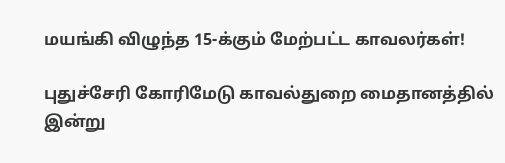மயங்கி விழுந்த 15-க்கும் மேற்பட்ட காவலர்கள்!

புதுச்சேரி கோரிமேடு காவல்துறை மைதானத்தில் இன்று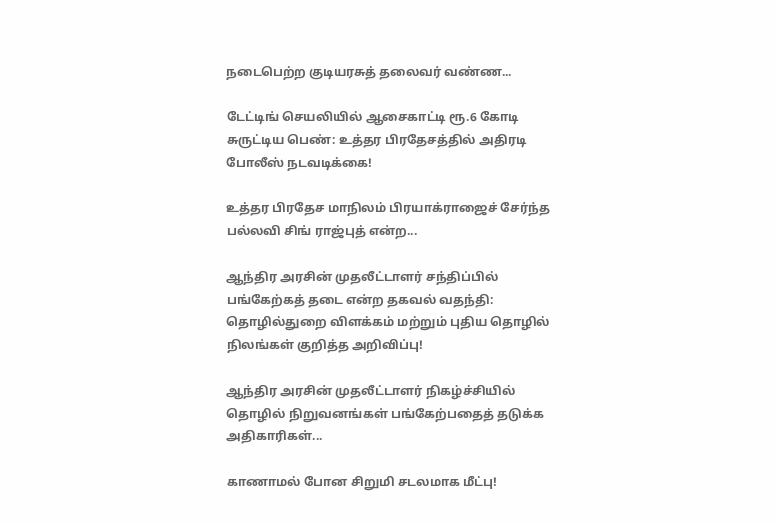நடைபெற்ற குடியரசுத் தலைவர் வண்ண...

டேட்டிங் செயலியில் ஆசைகாட்டி ரூ.6 கோடி சுருட்டிய பெண்: உத்தர பிரதேசத்தில் அதிரடி போலீஸ் நடவடிக்கை!

உத்தர பிரதேச மாநிலம் பிரயாக்ராஜைச் சேர்ந்த பல்லவி சிங் ராஜ்புத் என்ற...

ஆந்திர அரசின் முதலீட்டாளர் சந்திப்பில் பங்கேற்கத் தடை என்ற தகவல் வதந்தி: தொழில்துறை விளக்கம் மற்றும் புதிய தொழில் நிலங்கள் குறித்த அறிவிப்பு!

ஆந்திர அரசின் முதலீட்டாளர் நிகழ்ச்சியில் தொழில் நிறுவனங்கள் பங்கேற்பதைத் தடுக்க அதிகாரிகள்...

காணாமல் போன சிறுமி சடலமாக மீட்பு!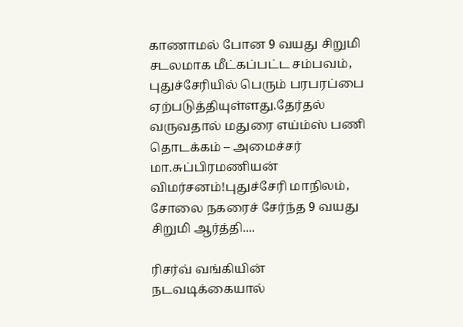காணாமல் போன 9 வயது சிறுமி சடலமாக மீட்கப்பட்ட சம்பவம், புதுச்சேரியில் பெரும் பரபரப்பை ஏற்படுத்தியுள்ளது.தேர்தல் வருவதால் மதுரை எய்ம்ஸ் பணி தொடக்கம் – அமைச்சர் மா.சுப்பிரமணியன் விமர்சனம்!புதுச்சேரி மாநிலம், சோலை நகரைச் சேர்ந்த 9 வயது சிறுமி ஆர்த்தி....

ரிசர்வ் வங்கியின் நடவடிக்கையால்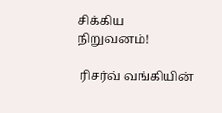சிக்கிய நிறுவனம்!

 ரிசர்வ் வங்கியின்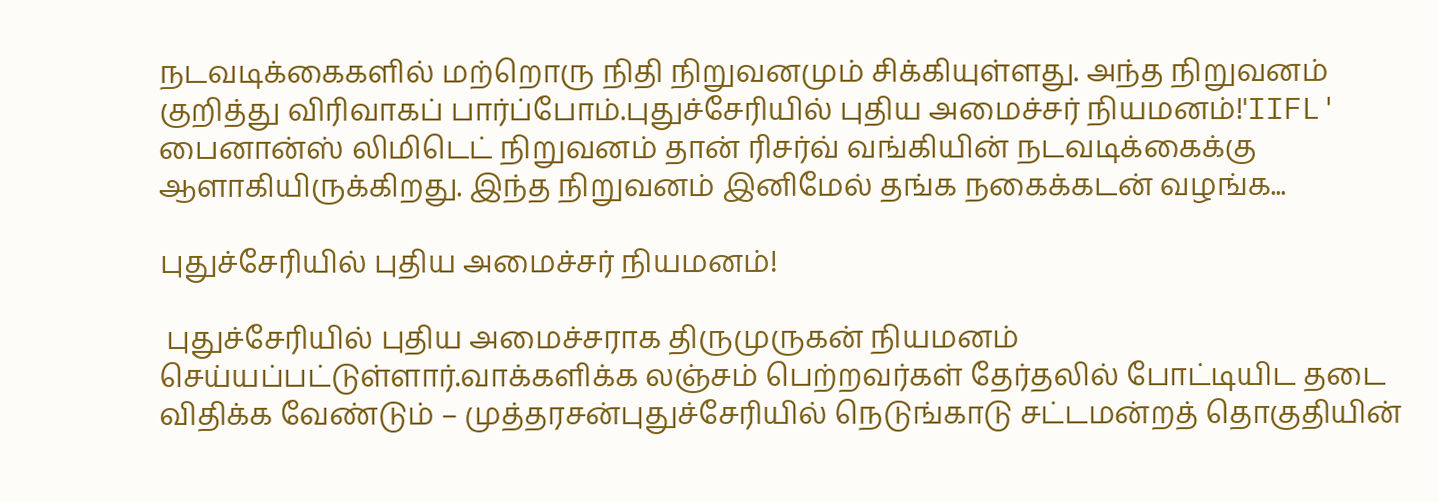நடவடிக்கைகளில் மற்றொரு நிதி நிறுவனமும் சிக்கியுள்ளது. அந்த நிறுவனம் குறித்து விரிவாகப் பார்ப்போம்.புதுச்சேரியில் புதிய அமைச்சர் நியமனம்!'IIFL' பைனான்ஸ் லிமிடெட் நிறுவனம் தான் ரிசர்வ் வங்கியின் நடவடிக்கைக்கு ஆளாகியிருக்கிறது. இந்த நிறுவனம் இனிமேல் தங்க நகைக்கடன் வழங்க...

புதுச்சேரியில் புதிய அமைச்சர் நியமனம்!

 புதுச்சேரியில் புதிய அமைச்சராக திருமுருகன் நியமனம் செய்யப்பட்டுள்ளார்.வாக்களிக்க லஞ்சம் பெற்றவர்கள் தேர்தலில் போட்டியிட தடை விதிக்க வேண்டும் – முத்தரசன்புதுச்சேரியில் நெடுங்காடு சட்டமன்றத் தொகுதியின்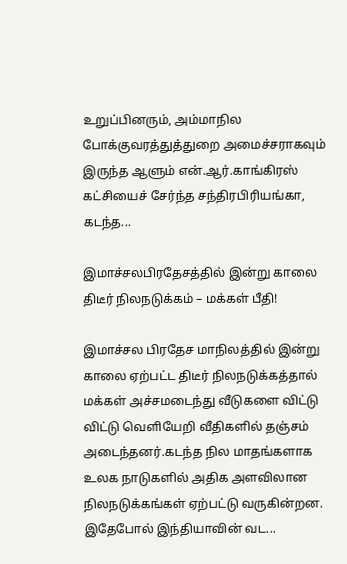உறுப்பினரும், அம்மாநில போக்குவரத்துத்துறை அமைச்சராகவும் இருந்த ஆளும் என்.ஆர்.காங்கிரஸ் கட்சியைச் சேர்ந்த சந்திரபிரியங்கா, கடந்த...

இமாச்சலபிரதேசத்தில் இன்று காலை திடீர் நிலநடுக்கம் – மக்கள் பீதி!

இமாச்சல பிரதேச மாநிலத்தில் இன்று காலை ஏற்பட்ட திடீர் நிலநடுக்கத்தால் மக்கள் அச்சமடைந்து வீடுகளை விட்டு விட்டு வெளியேறி வீதிகளில் தஞ்சம் அடைந்தனர்.கடந்த நில மாதங்களாக உலக நாடுகளில் அதிக அளவிலான நிலநடுக்கங்கள் ஏற்பட்டு வருகின்றன. இதேபோல் இந்தியாவின் வட...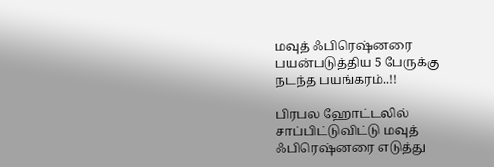மவுத் ஃபிரெஷ்னரை பயன்படுத்திய 5 பேருக்கு நடந்த பயங்கரம்..!!

பிரபல ஹோட்டலில் சாப்பிட்டுவிட்டு மவுத் ஃபிரெஷ்னரை எடுத்து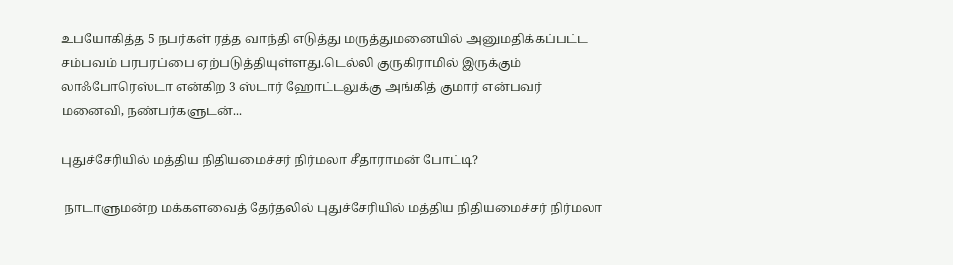உபயோகித்த 5 நபர்கள் ரத்த வாந்தி எடுத்து மருத்துமனையில் அனுமதிக்கப்பட்ட சம்பவம் பரபரப்பை ஏற்படுத்தியுள்ளது.டெல்லி குருகிராமில் இருக்கும் லாஃபோரெஸ்டா என்கிற 3 ஸ்டார் ஹோட்டலுக்கு அங்கித் குமார் என்பவர் மனைவி, நண்பர்களுடன்...

புதுச்சேரியில் மத்திய நிதியமைச்சர் நிர்மலா சீதாராமன் போட்டி?

 நாடாளுமன்ற மக்களவைத் தேர்தலில் புதுச்சேரியில் மத்திய நிதியமைச்சர் நிர்மலா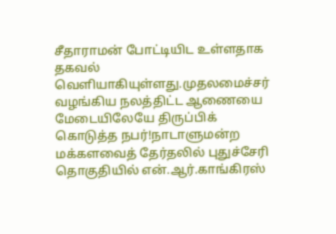சீதாராமன் போட்டியிட உள்ளதாக தகவல் வெளியாகியுள்ளது.முதலமைச்சர் வழங்கிய நலத்திட்ட ஆணையை மேடையிலேயே திருப்பிக் கொடுத்த நபர்!நாடாளுமன்ற மக்களவைத் தேர்தலில் புதுச்சேரி தொகுதியில் என்.ஆர்.காங்கிரஸ்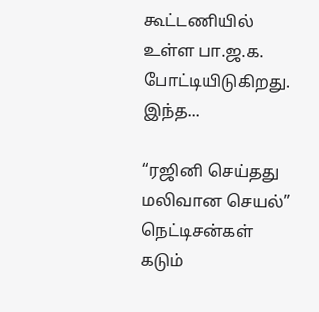கூட்டணியில் உள்ள பா.ஜ.க. போட்டியிடுகிறது. இந்த...

“ரஜினி செய்தது மலிவான செயல்” நெட்டிசன்கள் கடும்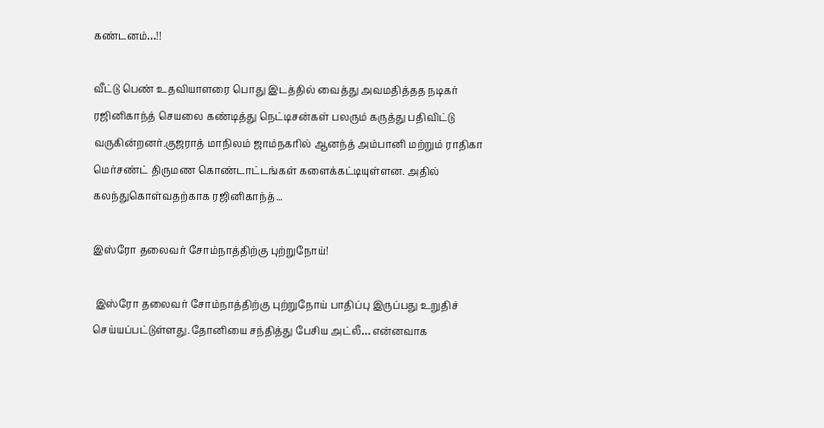கண்டனம்…!!

வீட்டு பெண் உதவியாளரை பொது இடத்தில் வைத்து அவமதித்தத நடிகர் ரஜினிகாந்த் செயலை கண்டித்து நெட்டிசன்கள் பலரும் கருத்து பதிவிட்டு வருகின்றனர்.குஜராத் மாநிலம் ஜாம்நகரில் ஆனந்த் அம்பானி மற்றும் ராதிகா மெர்சண்ட் திருமண கொண்டாட்டங்கள் களைக்கட்டியுள்ளன. அதில் கலந்துகொள்வதற்காக ரஜினிகாந்த்...

இஸ்ரோ தலைவர் சோம்நாத்திற்கு புற்றுநோய்!

 இஸ்ரோ தலைவர் சோம்நாத்திற்கு புற்றுநோய் பாதிப்பு இருப்பது உறுதிச் செய்யப்பட்டுள்ளது.தோனியை சந்தித்து பேசிய அட்லீ… என்னவாக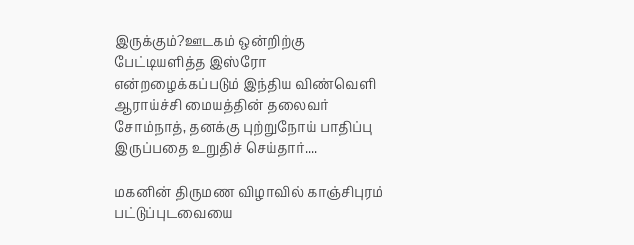இருக்கும்?ஊடகம் ஒன்றிற்கு பேட்டியளித்த இஸ்ரோ என்றழைக்கப்படும் இந்திய விண்வெளி ஆராய்ச்சி மையத்தின் தலைவர் சோம்நாத், தனக்கு புற்றுநோய் பாதிப்பு இருப்பதை உறுதிச் செய்தார்....

மகனின் திருமண விழாவில் காஞ்சிபுரம் பட்டுப்புடவையை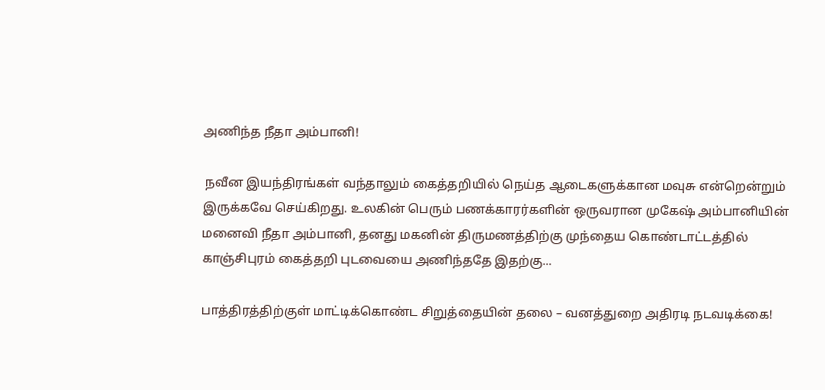அணிந்த நீதா அம்பானி!

 நவீன இயந்திரங்கள் வந்தாலும் கைத்தறியில் நெய்த ஆடைகளுக்கான மவுசு என்றென்றும் இருக்கவே செய்கிறது. உலகின் பெரும் பணக்காரர்களின் ஒருவரான முகேஷ் அம்பானியின் மனைவி நீதா அம்பானி, தனது மகனின் திருமணத்திற்கு முந்தைய கொண்டாட்டத்தில் காஞ்சிபுரம் கைத்தறி புடவையை அணிந்ததே இதற்கு...

பாத்திரத்திற்குள் மாட்டிக்கொண்ட சிறுத்தையின் தலை – வனத்துறை அதிரடி நடவடிக்கை!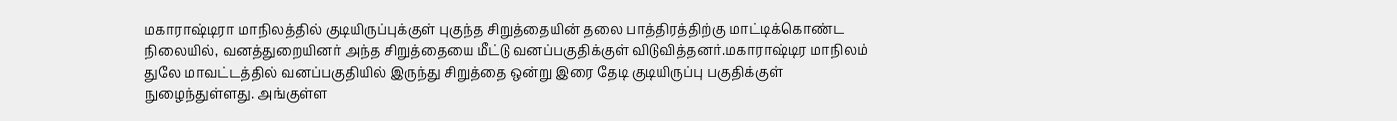மகாராஷ்டிரா மாநிலத்தில் குடியிருப்புக்குள் புகுந்த சிறுத்தையின் தலை பாத்திரத்திற்கு மாட்டிக்கொண்ட நிலையில், வனத்துறையினர் அந்த சிறுத்தையை மீட்டு வனப்பகுதிக்குள் விடுவித்தனர்.மகாராஷ்டிர மாநிலம் துலே மாவட்டத்தில் வனப்பகுதியில் இருந்து சிறுத்தை ஒன்று இரை தேடி குடியிருப்பு பகுதிக்குள் நுழைந்துள்ளது. அங்குள்ள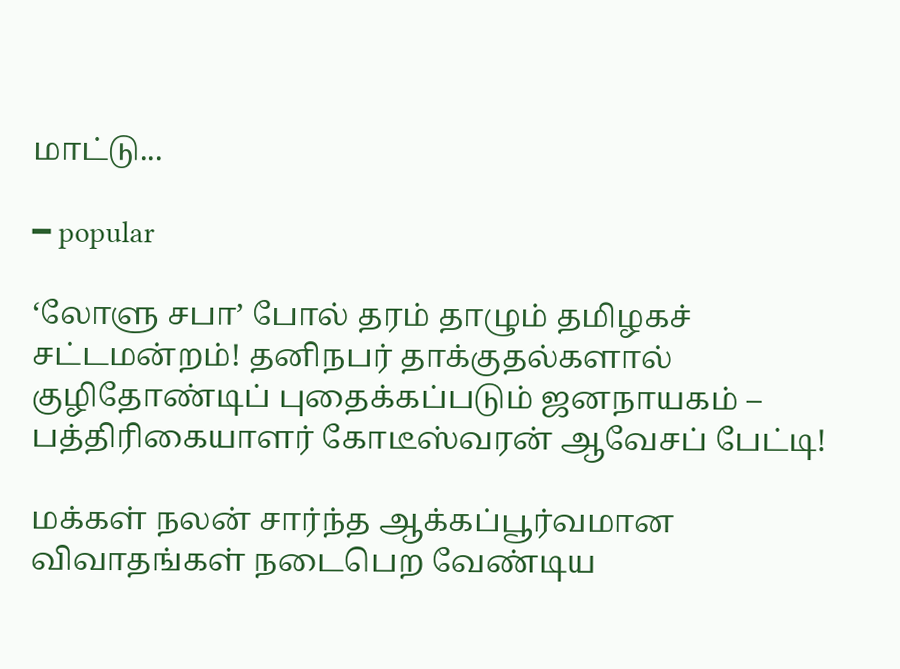மாட்டு...

━ popular

‘லோளு சபா’ போல் தரம் தாழும் தமிழகச் சட்டமன்றம்! தனிநபர் தாக்குதல்களால் குழிதோண்டிப் புதைக்கப்படும் ஜனநாயகம் – பத்திரிகையாளர் கோடீஸ்வரன் ஆவேசப் பேட்டி!

மக்கள் நலன் சார்ந்த ஆக்கப்பூர்வமான விவாதங்கள் நடைபெற வேண்டிய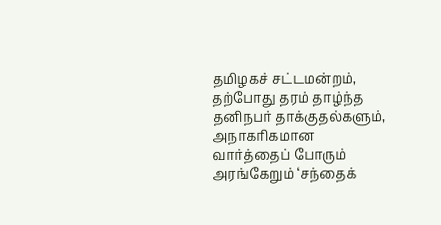தமிழகச் சட்டமன்றம், தற்போது தரம் தாழ்ந்த தனிநபர் தாக்குதல்களும், அநாகரிகமான வார்த்தைப் போரும் அரங்கேறும் ‘சந்தைக்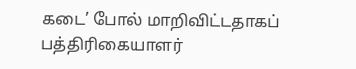கடை’ போல் மாறிவிட்டதாகப் பத்திரிகையாளர்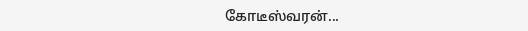கோடீஸ்வரன்...